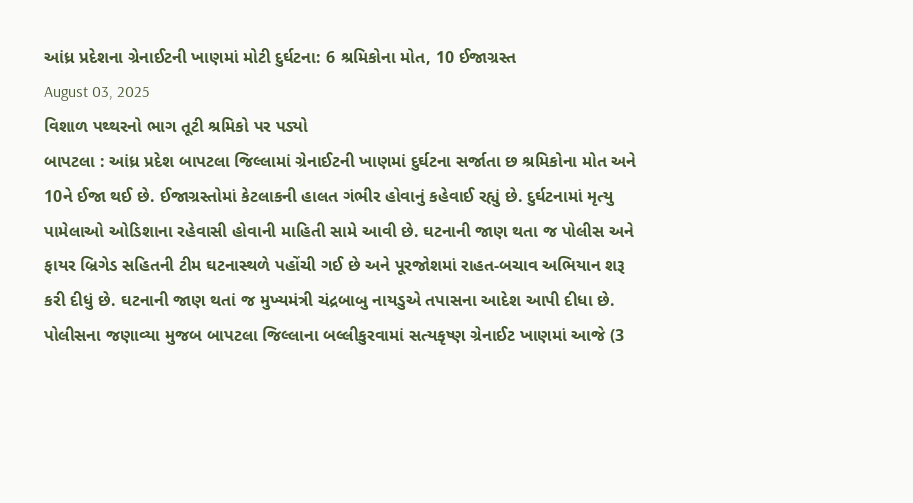આંધ્ર પ્રદેશના ગ્રેનાઈટની ખાણમાં મોટી દુર્ઘટના: 6 શ્રમિકોના મોત, 10 ઈજાગ્રસ્ત
August 03, 2025
વિશાળ પથ્થરનો ભાગ તૂટી શ્રમિકો પર પડ્યો
બાપટલા : આંધ્ર પ્રદેશ બાપટલા જિલ્લામાં ગ્રેનાઈટની ખાણમાં દુર્ઘટના સર્જાતા છ શ્રમિકોના મોત અને 10ને ઈજા થઈ છે. ઈજાગ્રસ્તોમાં કેટલાકની હાલત ગંભીર હોવાનું કહેવાઈ રહ્યું છે. દુર્ઘટનામાં મૃત્યુ પામેલાઓ ઓડિશાના રહેવાસી હોવાની માહિતી સામે આવી છે. ઘટનાની જાણ થતા જ પોલીસ અને ફાયર બ્રિગેડ સહિતની ટીમ ઘટનાસ્થળે પહોંચી ગઈ છે અને પૂરજોશમાં રાહત-બચાવ અભિયાન શરૂ કરી દીધું છે. ઘટનાની જાણ થતાં જ મુખ્યમંત્રી ચંદ્રબાબુ નાયડુએ તપાસના આદેશ આપી દીધા છે.
પોલીસના જણાવ્યા મુજબ બાપટલા જિલ્લાના બલ્લીકુરવામાં સત્યકૃષ્ણ ગ્રેનાઈટ ખાણમાં આજે (3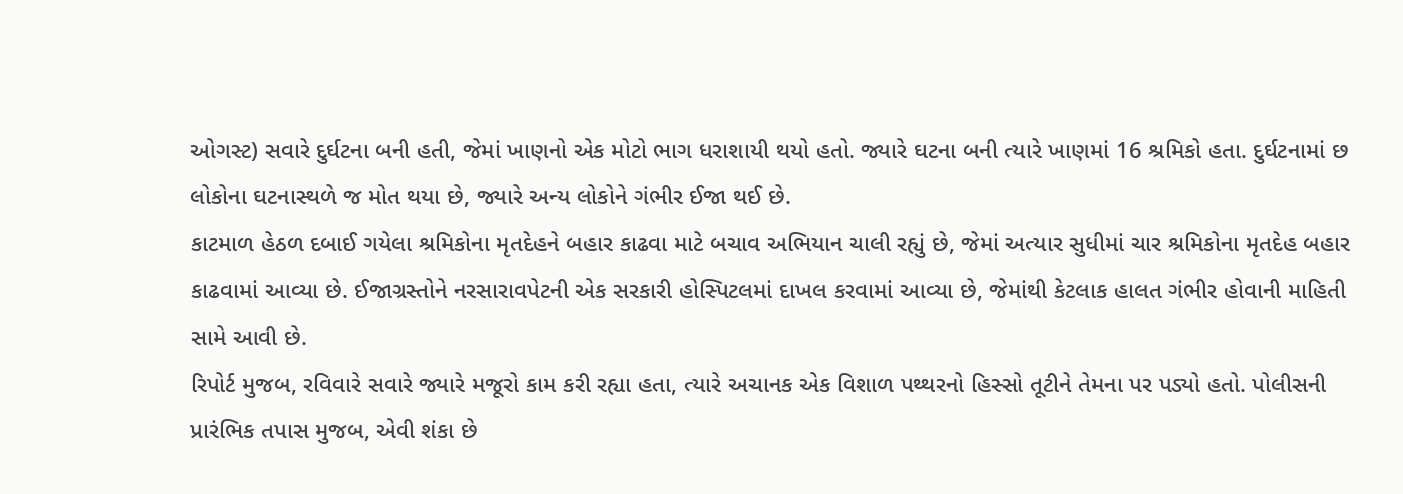ઓગસ્ટ) સવારે દુર્ઘટના બની હતી, જેમાં ખાણનો એક મોટો ભાગ ધરાશાયી થયો હતો. જ્યારે ઘટના બની ત્યારે ખાણમાં 16 શ્રમિકો હતા. દુર્ઘટનામાં છ લોકોના ઘટનાસ્થળે જ મોત થયા છે, જ્યારે અન્ય લોકોને ગંભીર ઈજા થઈ છે.
કાટમાળ હેઠળ દબાઈ ગયેલા શ્રમિકોના મૃતદેહને બહાર કાઢવા માટે બચાવ અભિયાન ચાલી રહ્યું છે, જેમાં અત્યાર સુધીમાં ચાર શ્રમિકોના મૃતદેહ બહાર કાઢવામાં આવ્યા છે. ઈજાગ્રસ્તોને નરસારાવપેટની એક સરકારી હોસ્પિટલમાં દાખલ કરવામાં આવ્યા છે, જેમાંથી કેટલાક હાલત ગંભીર હોવાની માહિતી સામે આવી છે.
રિપોર્ટ મુજબ, રવિવારે સવારે જ્યારે મજૂરો કામ કરી રહ્યા હતા, ત્યારે અચાનક એક વિશાળ પથ્થરનો હિસ્સો તૂટીને તેમના પર પડ્યો હતો. પોલીસની પ્રારંભિક તપાસ મુજબ, એવી શંકા છે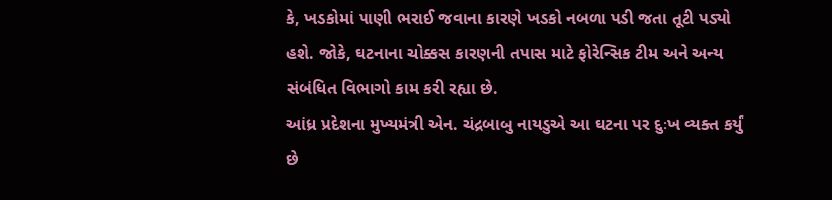કે, ખડકોમાં પાણી ભરાઈ જવાના કારણે ખડકો નબળા પડી જતા તૂટી પડ્યો હશે. જોકે, ઘટનાના ચોક્કસ કારણની તપાસ માટે ફોરેન્સિક ટીમ અને અન્ય સંબંધિત વિભાગો કામ કરી રહ્યા છે.
આંધ્ર પ્રદેશના મુખ્યમંત્રી એન. ચંદ્રબાબુ નાયડુએ આ ઘટના પર દુઃખ વ્યક્ત કર્યું છે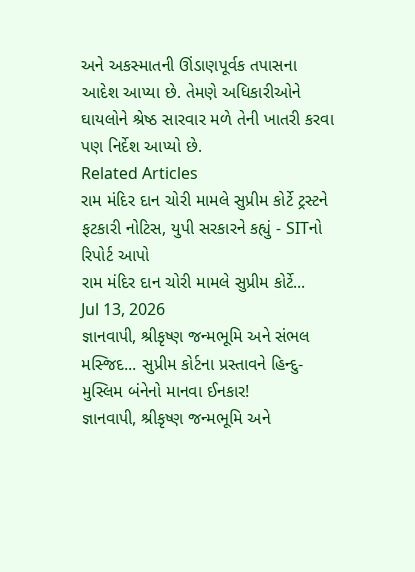અને અકસ્માતની ઊંડાણપૂર્વક તપાસના આદેશ આપ્યા છે. તેમણે અધિકારીઓને ઘાયલોને શ્રેષ્ઠ સારવાર મળે તેની ખાતરી કરવા પણ નિર્દેશ આપ્યો છે.
Related Articles
રામ મંદિર દાન ચોરી મામલે સુપ્રીમ કોર્ટે ટ્રસ્ટને ફટકારી નોટિસ, યુપી સરકારને કહ્યું - SITનો રિપોર્ટ આપો
રામ મંદિર દાન ચોરી મામલે સુપ્રીમ કોર્ટે...
Jul 13, 2026
જ્ઞાનવાપી, શ્રીકૃષ્ણ જન્મભૂમિ અને સંભલ મસ્જિદ... સુપ્રીમ કોર્ટના પ્રસ્તાવને હિન્દુ-મુસ્લિમ બંનેનો માનવા ઈનકાર!
જ્ઞાનવાપી, શ્રીકૃષ્ણ જન્મભૂમિ અને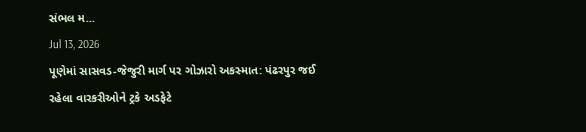સંભલ મ...
Jul 13, 2026
પૂણેમાં સાસવડ-જેજુરી માર્ગ પર ગોઝારો અકસ્માત: પંઢરપુર જઈ રહેલા વારકરીઓને ટ્રકે અડફેટે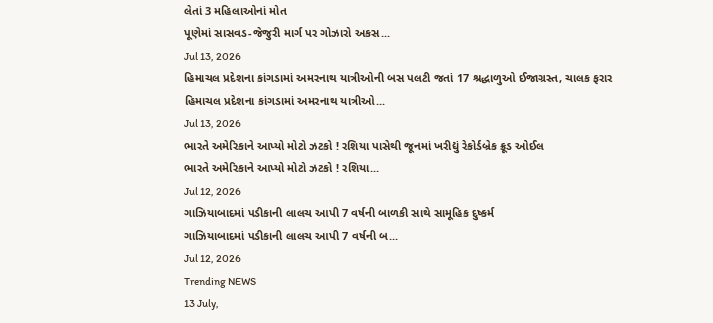લેતાં 3 મહિલાઓનાં મોત
પૂણેમાં સાસવડ-જેજુરી માર્ગ પર ગોઝારો અકસ...
Jul 13, 2026
હિમાચલ પ્રદેશના કાંગડામાં અમરનાથ યાત્રીઓની બસ પલટી જતાં 17 શ્રદ્ધાળુઓ ઈજાગ્રસ્ત, ચાલક ફરાર
હિમાચલ પ્રદેશના કાંગડામાં અમરનાથ યાત્રીઓ...
Jul 13, 2026
ભારતે અમેરિકાને આપ્યો મોટો ઝટકો ! રશિયા પાસેથી જૂનમાં ખરીદ્યું રેકોર્ડબ્રેક ક્રૂડ ઓઈલ
ભારતે અમેરિકાને આપ્યો મોટો ઝટકો ! રશિયા...
Jul 12, 2026
ગાઝિયાબાદમાં પડીકાની લાલચ આપી 7 વર્ષની બાળકી સાથે સામૂહિક દુષ્કર્મ
ગાઝિયાબાદમાં પડીકાની લાલચ આપી 7 વર્ષની બ...
Jul 12, 2026
Trending NEWS
13 July,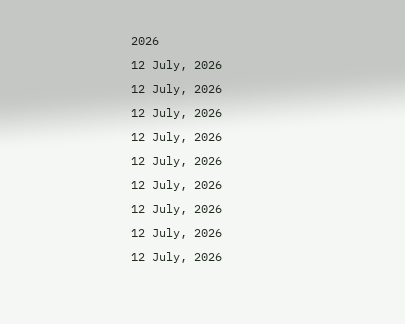2026
12 July, 2026
12 July, 2026
12 July, 2026
12 July, 2026
12 July, 2026
12 July, 2026
12 July, 2026
12 July, 2026
12 July, 2026